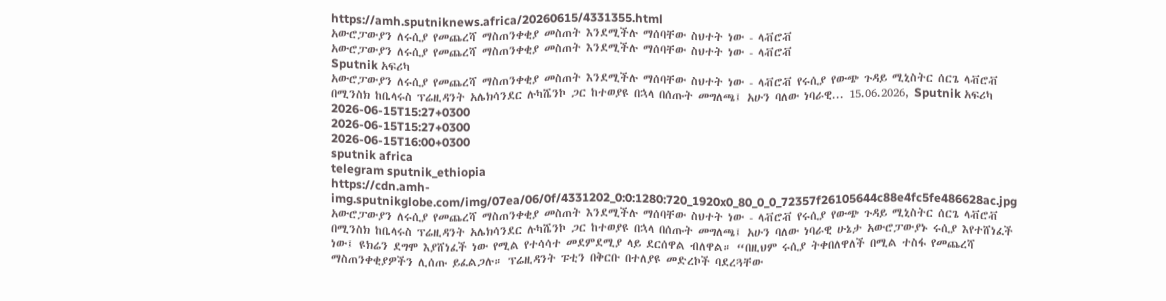https://amh.sputniknews.africa/20260615/4331355.html
አውሮፓውያን ለሩሲያ የመጨረሻ ማስጠንቀቂያ መስጠት እንደሚችሉ ማሰባቸው ስህተት ነው - ላቭሮቭ
አውሮፓውያን ለሩሲያ የመጨረሻ ማስጠንቀቂያ መስጠት እንደሚችሉ ማሰባቸው ስህተት ነው - ላቭሮቭ
Sputnik አፍሪካ
አውሮፓውያን ለሩሲያ የመጨረሻ ማስጠንቀቂያ መስጠት እንደሚችሉ ማሰባቸው ስህተት ነው - ላቭሮቭ የሩሲያ የውጭ ጉዳይ ሚኒስትር ሰርጌ ላቭሮቭ በሚንስክ ከቤላሩስ ፕሬዚዳንት አሌክሳንደር ሉካሼንኮ ጋር ከተወያዩ በኋላ በሰጡት መግለጫ፤ አሁን ባለው ነባራዊ... 15.06.2026, Sputnik አፍሪካ
2026-06-15T15:27+0300
2026-06-15T15:27+0300
2026-06-15T16:00+0300
sputnik africa
telegram sputnik_ethiopia
https://cdn.amh-img.sputnikglobe.com/img/07ea/06/0f/4331202_0:0:1280:720_1920x0_80_0_0_72357f26105644c88e4fc5fe486628ac.jpg
አውሮፓውያን ለሩሲያ የመጨረሻ ማስጠንቀቂያ መስጠት እንደሚችሉ ማሰባቸው ስህተት ነው - ላቭሮቭ የሩሲያ የውጭ ጉዳይ ሚኒስትር ሰርጌ ላቭሮቭ በሚንስክ ከቤላሩስ ፕሬዚዳንት አሌክሳንደር ሉካሼንኮ ጋር ከተወያዩ በኋላ በሰጡት መግለጫ፤ አሁን ባለው ነባራዊ ሁኔታ አውሮፓውያኑ ሩሲያ እየተሸነፈች ነው፤ ዩክሬን ደግሞ እያሸነፈች ነው የሚል የተሳሳተ መደምደሚያ ላይ ደርሰዋል ብለዋል። “በዚህም ሩሲያ ትቀበለዋለች በሚል ተስፋ የመጨረሻ ማስጠንቀቂያዎችን ሊሰጡ ይፈልጋሉ። ፕሬዚዳንት ፑቲን በቅርቡ በተለያዩ መድረኮች ባደረጓቸው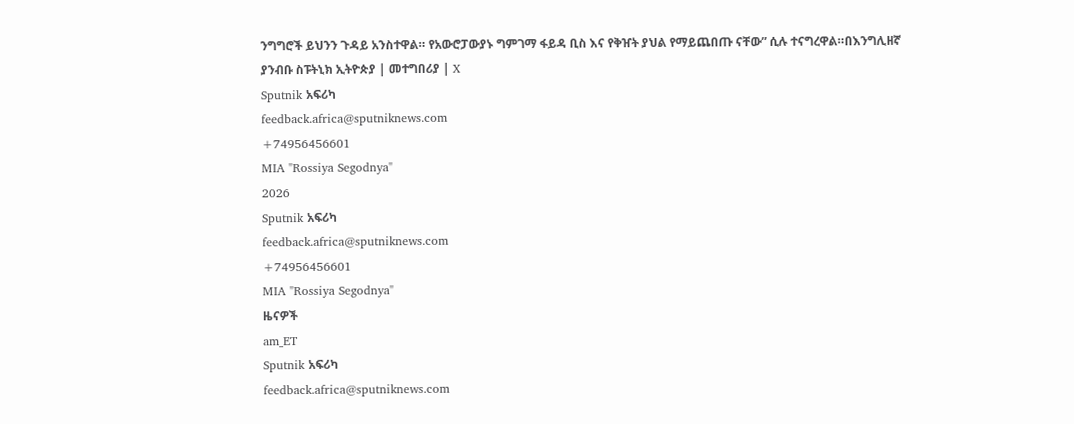ንግግሮች ይህንን ጉዳይ አንስተዋል። የአውሮፓውያኑ ግምገማ ፋይዳ ቢስ እና የቅዠት ያህል የማይጨበጡ ናቸው” ሲሉ ተናግረዋል።በእንግሊዘኛ ያንብቡ ስፑትኒክ ኢትዮጵያ | መተግበሪያ | X
Sputnik አፍሪካ
feedback.africa@sputniknews.com
+74956456601
MIA "Rossiya Segodnya"
2026
Sputnik አፍሪካ
feedback.africa@sputniknews.com
+74956456601
MIA "Rossiya Segodnya"
ዜናዎች
am_ET
Sputnik አፍሪካ
feedback.africa@sputniknews.com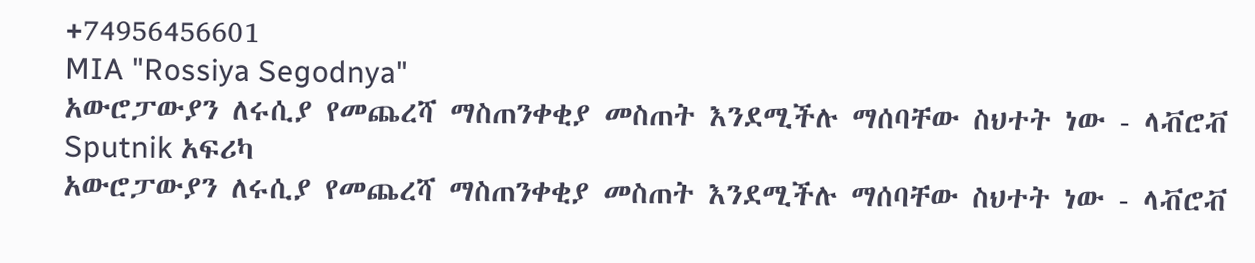+74956456601
MIA "Rossiya Segodnya"
አውሮፓውያን ለሩሲያ የመጨረሻ ማስጠንቀቂያ መስጠት እንደሚችሉ ማሰባቸው ስህተት ነው - ላቭሮቭ
Sputnik አፍሪካ
አውሮፓውያን ለሩሲያ የመጨረሻ ማስጠንቀቂያ መስጠት እንደሚችሉ ማሰባቸው ስህተት ነው - ላቭሮቭ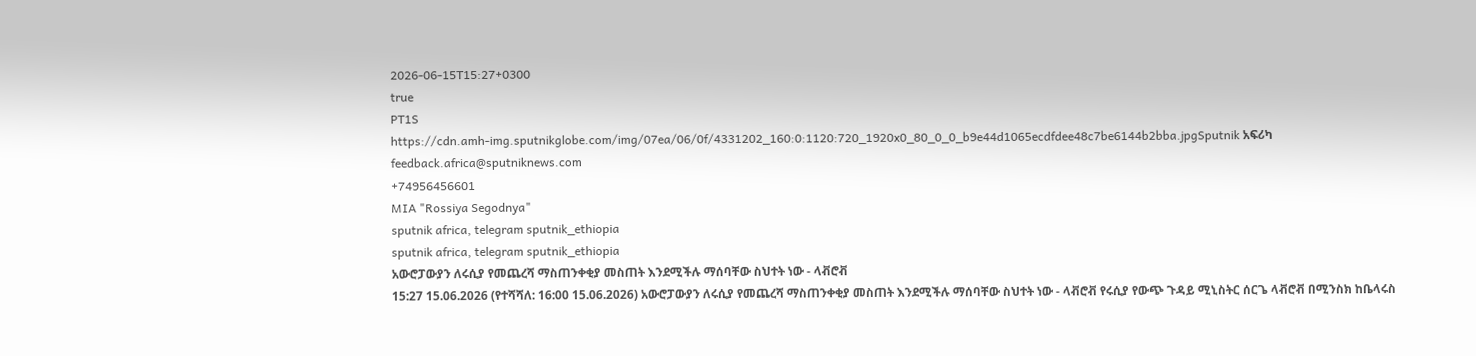2026-06-15T15:27+0300
true
PT1S
https://cdn.amh-img.sputnikglobe.com/img/07ea/06/0f/4331202_160:0:1120:720_1920x0_80_0_0_b9e44d1065ecdfdee48c7be6144b2bba.jpgSputnik አፍሪካ
feedback.africa@sputniknews.com
+74956456601
MIA "Rossiya Segodnya"
sputnik africa, telegram sputnik_ethiopia
sputnik africa, telegram sputnik_ethiopia
አውሮፓውያን ለሩሲያ የመጨረሻ ማስጠንቀቂያ መስጠት እንደሚችሉ ማሰባቸው ስህተት ነው - ላቭሮቭ
15:27 15.06.2026 (የተሻሻለ: 16:00 15.06.2026) አውሮፓውያን ለሩሲያ የመጨረሻ ማስጠንቀቂያ መስጠት እንደሚችሉ ማሰባቸው ስህተት ነው - ላቭሮቭ የሩሲያ የውጭ ጉዳይ ሚኒስትር ሰርጌ ላቭሮቭ በሚንስክ ከቤላሩስ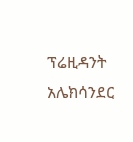ፕሬዚዳንት አሌክሳንደር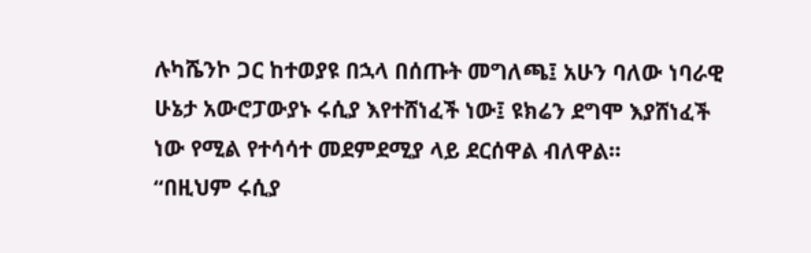ሉካሼንኮ ጋር ከተወያዩ በኋላ በሰጡት መግለጫ፤ አሁን ባለው ነባራዊ ሁኔታ አውሮፓውያኑ ሩሲያ እየተሸነፈች ነው፤ ዩክሬን ደግሞ እያሸነፈች ነው የሚል የተሳሳተ መደምደሚያ ላይ ደርሰዋል ብለዋል።
“በዚህም ሩሲያ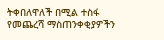ትቀበለዋለች በሚል ተስፋ የመጨረሻ ማስጠንቀቂያዎችን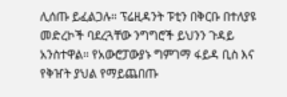ሊሰጡ ይፈልጋሉ። ፕሬዚዳንት ፑቲን በቅርቡ በተለያዩ መድረኮች ባደረጓቸው ንግግሮች ይህንን ጉዳይ አንስተዋል። የአውሮፓውያኑ ግምገማ ፋይዳ ቢስ እና የቅዠት ያህል የማይጨበጡ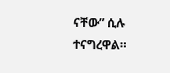ናቸው” ሲሉ ተናግረዋል።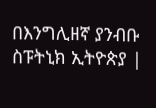በእንግሊዘኛ ያንብቡ ስፑትኒክ ኢትዮጵያ |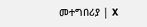መተግበሪያ | X